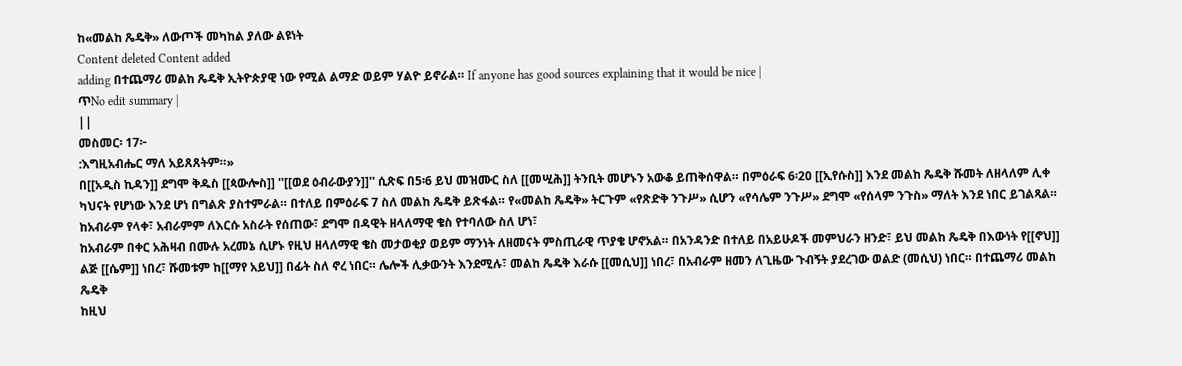ከ«መልከ ጼዴቅ» ለውጦች መካከል ያለው ልዩነት
Content deleted Content added
adding በተጨማሪ መልከ ጼዴቅ ኢትዮጵያዊ ነው የሚል ልማድ ወይም ሃልዮ ይኖራል። If anyone has good sources explaining that it would be nice |
ጥNo edit summary |
||
መስመር፡ 17፦
:እግዚአብሔር ማለ አይጸጸትም።»
በ[[አዲስ ኪዳን]] ደግሞ ቅዱስ [[ጳውሎስ]] ''[[ወደ ዕብራውያን]]'' ሲጽፍ በ5፡6 ይህ መዝሙር ስለ [[መሢሕ]] ትንቢት መሆኑን አውቆ ይጠቅሰዋል። በምዕራፍ 6፡20 [[ኢየሱስ]] እንደ መልከ ጼዴቅ ሹመት ለዘላለም ሊቀ ካህናት የሆነው እንደ ሆነ በግልጽ ያስተምራል። በተለይ በምዕራፍ 7 ስለ መልከ ጼዴቅ ይጽፋል። የ«መልከ ጼዴቅ» ትርጉም «የጽድቅ ንጉሥ» ሲሆን «የሳሌም ንጉሥ» ደግሞ «የሰላም ንጉስ» ማለት እንደ ነበር ይገልጻል። ከአብራም የላቀ፣ አብራምም ለእርሱ አስራት የሰጠው፣ ደግሞ በዳዊት ዘላለማዊ ቄስ የተባለው ስለ ሆነ፣
ከአብራም በቀር አሕዛብ በሙሉ አረመኔ ሲሆኑ የዚህ ዘላለማዊ ቄስ መታወቂያ ወይም ማንነት ለዘመናት ምስጢራዊ ጥያቄ ሆኖአል። በአንዳንድ በተለይ በአይሁዶች መምህራን ዘንድ፣ ይህ መልከ ጼዴቅ በእውነት የ[[ኖህ]] ልጅ [[ሴም]] ነበረ፣ ሹመቱም ከ[[ማየ አይህ]] በፊት ስለ ኖረ ነበር። ሌሎች ሊቃውንት እንደሚሉ፣ መልከ ጼዴቅ እራሱ [[መሲህ]] ነበረ፣ በአብራም ዘመን ለጊዜው ጉብኝት ያደረገው ወልድ (መሲህ) ነበር። በተጨማሪ መልከ ጼዴቅ
ከዚህ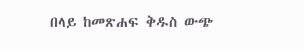በላይ ከመጽሐፍ ቅዱስ ውጭ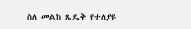ስለ መልከ ጼዴቅ የተለያዩ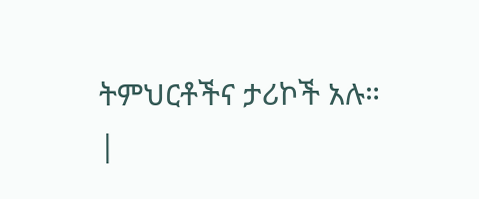ትምህርቶችና ታሪኮች አሉ።
|